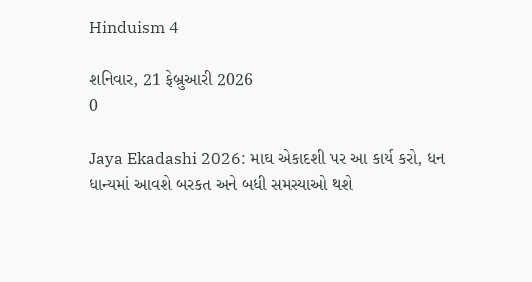Hinduism 4

શનિવાર, 21 ફેબ્રુઆરી 2026
0

Jaya Ekadashi 2026: માઘ એકાદશી પર આ કાર્ય કરો, ધન ધાન્યમાં આવશે બરકત અને બધી સમસ્યાઓ થશે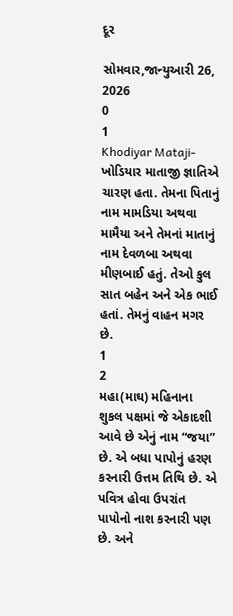દૂર

સોમવાર,જાન્યુઆરી 26, 2026
0
1
Khodiyar Mataji- ખોડિયાર માતાજી જ્ઞાતિએ ચારણ હતા. તેમના પિતાનું નામ મામડિયા અથવા મામૈયા અને તેમનાં માતાનું નામ દેવળબા અથવા મીણબાઈ હતું. તેઓ કુલ સાત બહેન અને એક ભાઈ હતાં. તેમનું વાહન મગર છે.
1
2
મહા(માઘ) મહિનાના શુકલ પક્ષમાં જે એકાદશી આવે છે એનું નામ “જયા” છે. એ બધા પાપોનું હરણ કરનારી ઉત્તમ તિથિ છે. એ પવિત્ર હોવા ઉપરાંત પાપોનો નાશ કરનારી પણ છે. અને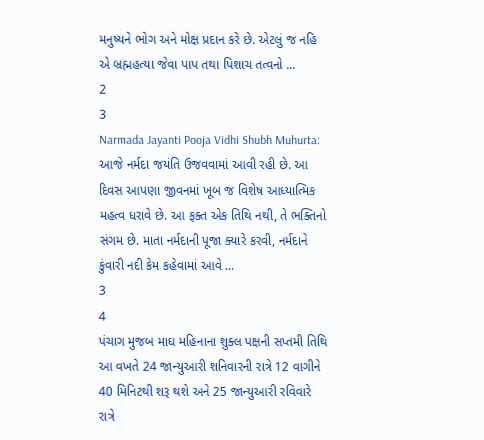મનુષ્‍યને ભોગ અને મોક્ષ પ્રદાન કરે છે. એટલું જ નહિ એ બ્રહ્મહત્‍યા જેવા પાપ તથા પિશાચ તત્‍વનો ...
2
3
Narmada Jayanti Pooja Vidhi Shubh Muhurta: આજે નર્મદા જયંતિ ઉજવવામાં આવી રહી છે. આ દિવસ આપણા જીવનમાં ખૂબ જ વિશેષ આધ્યાત્મિક મહત્વ ધરાવે છે. આ ફક્ત એક તિથિ નથી, તે ભક્તિનો સંગમ છે. માતા નર્મદાની પૂજા ક્યારે કરવી, નર્મદાને કુંવારી નદી કેમ કહેવામાં આવે ...
3
4
પંચાગ મુજબ માઘ મહિનાના શુક્લ પક્ષની સપ્તમી તિથિ આ વખતે 24 જાન્યુઆરી શનિવારની રાત્રે 12 વાગીને 40 મિનિટથી શરૂ થશે અને 25 જાન્યુઆરી રવિવારે રાત્રે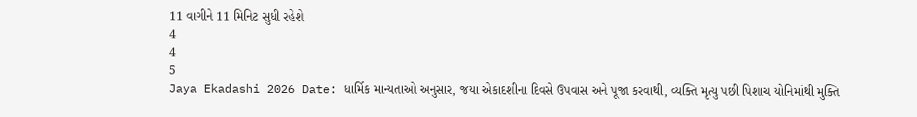11 વાગીને 11 મિનિટ સુધી રહેશે
4
4
5
Jaya Ekadashi 2026 Date: ધાર્મિક માન્યતાઓ અનુસાર, જયા એકાદશીના દિવસે ઉપવાસ અને પૂજા કરવાથી, વ્યક્તિ મૃત્યુ પછી પિશાચ યોનિમાંથી મુક્તિ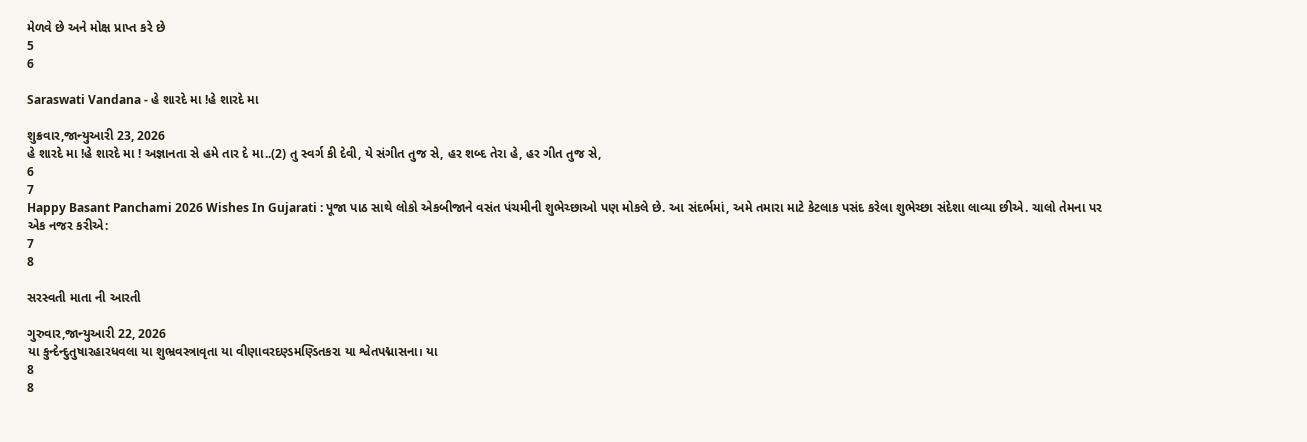મેળવે છે અને મોક્ષ પ્રાપ્ત કરે છે
5
6

Saraswati Vandana - હે શારદે મા !હે શારદે મા

શુક્રવાર,જાન્યુઆરી 23, 2026
હે શારદે મા !હે શારદે મા ! અજ્ઞાનતા સે હમે તાર દે મા..(2) તુ સ્વર્ગ કી દેવી, યે સંગીત તુજ સે, હર શબ્દ તેરા હે, હર ગીત તુજ સે,
6
7
Happy Basant Panchami 2026 Wishes In Gujarati : પૂજા પાઠ સાથે લોકો એકબીજાને વસંત પંચમીની શુભેચ્છાઓ પણ મોકલે છે. આ સંદર્ભમાં, અમે તમારા માટે કેટલાક પસંદ કરેલા શુભેચ્છા સંદેશા લાવ્યા છીએ. ચાલો તેમના પર એક નજર કરીએ:
7
8

સરસ્વતી માતા ની આરતી

ગુરુવાર,જાન્યુઆરી 22, 2026
યા કુન્દેન્દુતુષારહારધવલા યા શુભ્રવસ્ત્રાવૃતા યા વીણાવરદણ્ડમણ્ડિતકરા યા શ્વેતપદ્માસના। યા
8
8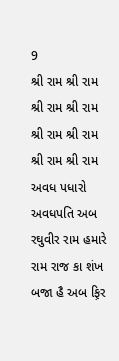9
શ્રી રામ શ્રી રામ શ્રી રામ શ્રી રામ શ્રી રામ શ્રી રામ શ્રી રામ શ્રી રામ અવધ પધારો અવધપતિ અબ રઘુવીર રામ હમારે રામ રાજ કા શંખ બજા હૈ અબ ફ઼િર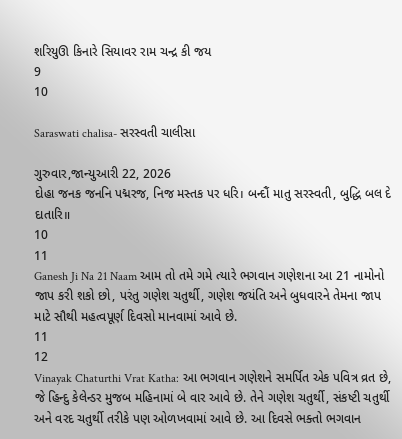શરિયુઊ કિનારે સિયાવર રામ ચન્દ્ર કી જય
9
10

Saraswati chalisa- સરસ્વતી ચાલીસા

ગુરુવાર,જાન્યુઆરી 22, 2026
દોહા જનક જનનિ પદ્મરજ, નિજ મસ્તક પર ધરિ। બન્દૌં માતુ સરસ્વતી, બુદ્ધિ બલ દે દાતારિ॥
10
11
Ganesh Ji Na 21 Naam આમ તો તમે ગમે ત્યારે ભગવાન ગણેશના આ 21 નામોનો જાપ કરી શકો છો, પરંતુ ગણેશ ચતુર્થી, ગણેશ જયંતિ અને બુધવારને તેમના જાપ માટે સૌથી મહત્વપૂર્ણ દિવસો માનવામાં આવે છે.
11
12
Vinayak Chaturthi Vrat Katha: આ ભગવાન ગણેશને સમર્પિત એક પવિત્ર વ્રત છે, જે હિન્દુ કેલેન્ડર મુજબ મહિનામાં બે વાર આવે છે. તેને ગણેશ ચતુર્થી, સંકષ્ટી ચતુર્થી અને વરદ ચતુર્થી તરીકે પણ ઓળખવામાં આવે છે. આ દિવસે ભક્તો ભગવાન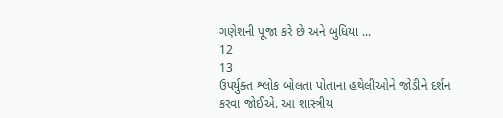ગણેશની પૂજા કરે છે અને બુધિયા ...
12
13
ઉપર્યુક્ત શ્લોક બોલતા પોતાના હથેલીઓને જોડીને દર્શન કરવા જોઈએ. આ શાસ્ત્રીય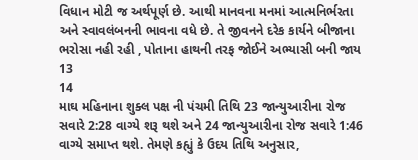વિધાન મોટી જ અર્થપૂર્ણ છે. આથી માનવના મનમાં આત્મનિર્ભરતા અને સ્વાવલંબનની ભાવના વધે છે. તે જીવનને દરેક કાર્યને બીજાના ભરોસા નહી રહી , પોતાના હાથની તરફ જોઈને અભ્યાસી બની જાય
13
14
માઘ મહિનાના શુક્લ પક્ષ ની પંચમી તિથિ 23 જાન્યુઆરીના રોજ સવારે 2:28 વાગ્યે શરૂ થશે અને 24 જાન્યુઆરીના રોજ સવારે 1:46 વાગ્યે સમાપ્ત થશે. તેમણે કહ્યું કે ઉદય તિથિ અનુસાર,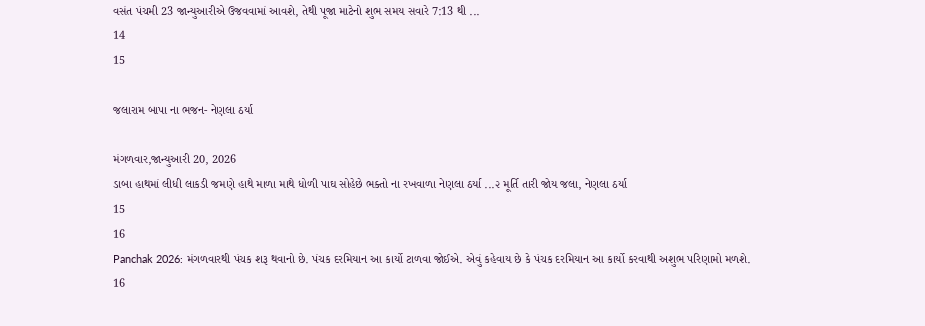વસંત પંચમી 23 જાન્યુઆરીએ ઉજવવામાં આવશે, તેથી પૂજા માટેનો શુભ સમય સવારે 7:13 થી ...
14
15

જલારામ બાપા ના ભજન- નેણલા ઠર્યા

મંગળવાર,જાન્યુઆરી 20, 2026
ડાબા હાથમાં લીધી લાકડી જમણે હાથે માળા માથે ધોળી પાઘ સોહેછે ભક્તો ના રખવાળા નેણલા ઠર્યા ...૨ મૂર્તિ તારી જોય જલા, નેણલા ઠર્યા
15
16
Panchak 2026: મંગળવારથી પંચક શરૂ થવાનો છે. પંચક દરમિયાન આ કાર્યો ટાળવા જોઈએ. એવું કહેવાય છે કે પંચક દરમિયાન આ કાર્યો કરવાથી અશુભ પરિણામો મળશે.
16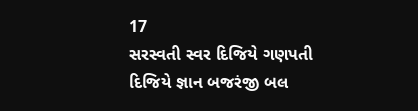17
સરસ્વતી સ્વર દિજિયે ગણપતી દિજિયે જ્ઞાન બજરંજી બલ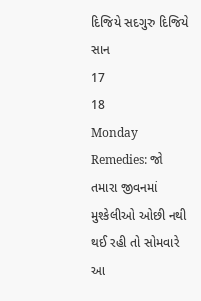દિજિયે સદગુરુ દિજિયે સાન
17
18
Monday Remedies: જો તમારા જીવનમાં મુશ્કેલીઓ ઓછી નથી થઈ રહી તો સોમવારે આ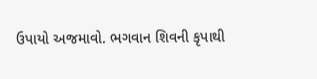ઉપાયો અજમાવો. ભગવાન શિવની કૃપાથી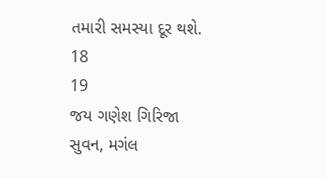તમારી સમસ્યા દૂર થશે.
18
19
જય ગણેશ ગિરિજા સુવન, મગંલ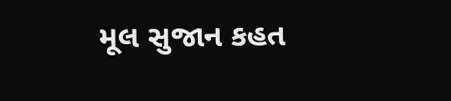મૂલ સુજાન કહત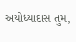અયોધ્યાદાસ તુમ,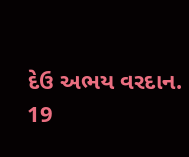દેઉ અભય વરદાન.
19